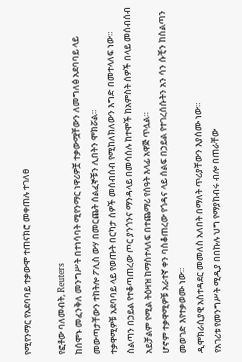የሚየንማር የአደባባይ ተቃውሞ ተጠናክሮ መቀጠሉ ተገለፀ

የፎቶው ባለመብት, Reuters
ከሰሞኑ መፈንቅለ መንግሥት በተነሳባት ሚየንማር ነዋሪዎቿ ተቃውሟቸውን ለመግለፅ አደባባይ ላይ መውጣታቸውን ተከትሎ ፖሊስ ውሃ በመርጨት ሰልፈኞቹን ሊበትን ሞክሯል።
ተቃዋሚዎቹ አደባባይ ላይ የወጡት በርካታ ሰዎች መሰብሰብ የሚከለክለውን እግድ በመተላለፍ ነው።
ስልጣን በኃይል የተቆጣጠረው ጦር ያንጎንና ማንዳላይ በመሳሰሉ ከተሞች ከአምስት ሰዎች በላይ መሰብሰብ አይቻልም የሚል ትዕዛዝ ከማስተላለፍ በተጨማሪ የሰዓት እላፊ አዋጅ ጥሏል።
ሆኖም ተቃዋሚዎቹ አራተኛ ቀን ባስቆጠረው የጎዳና ላይ ሰልፍ በኃይል የተገረሰሱትን አን ሳን ሱቺን ከስልጣን መወገድ እየተቃወሙ ነው።
ዲሞክራሲያዊ አስተዳደር መመለስ አለበት በማለት ጥሪያቸውን እያሰሙ ነው።
የአገሪቱ የመንግሥት ሚዲያ በበኩሉ ህግ የማያከብሩ ብሎ በጠራቸው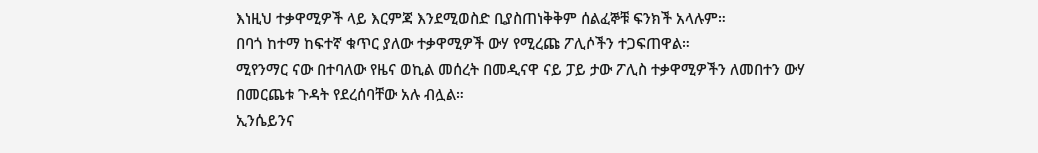እነዚህ ተቃዋሚዎች ላይ እርምጃ እንደሚወስድ ቢያስጠነቅቅም ሰልፈኞቹ ፍንክች አላሉም።
በባጎ ከተማ ከፍተኛ ቁጥር ያለው ተቃዋሚዎች ውሃ የሚረጩ ፖሊሶችን ተጋፍጠዋል።
ሚየንማር ናው በተባለው የዜና ወኪል መሰረት በመዲናዋ ናይ ፓይ ታው ፖሊስ ተቃዋሚዎችን ለመበተን ውሃ በመርጨቱ ጉዳት የደረሰባቸው አሉ ብሏል።
ኢንሴይንና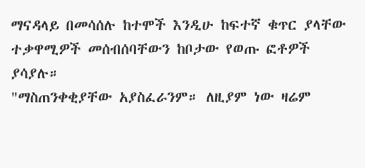ማናዳላይ በመሳሰሉ ከተሞች እንዲሁ ከፍተኛ ቁጥር ያላቸው ተቃዋሚዎች መሰብሰባቸውን ከቦታው የወጡ ፎቶዎች ያሳያሉ።
"ማስጠንቀቂያቸው አያስፈራንም። ለዚያም ነው ዛሬም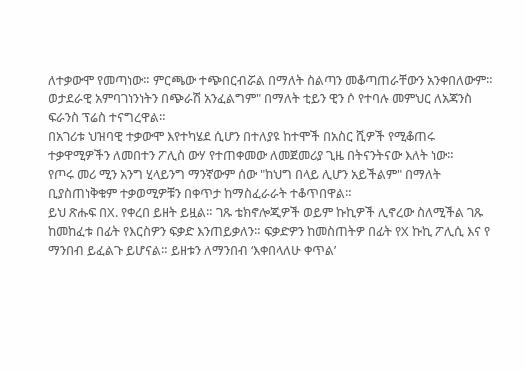ለተቃውሞ የመጣነው። ምርጫው ተጭበርብሯል በማለት ስልጣን መቆጣጠራቸውን አንቀበለውም። ወታደራዊ አምባገነንነትን በጭራሽ አንፈልግም" በማለት ቲይን ዊን ሶ የተባሉ መምህር ለአጃንስ ፍራንስ ፕሬስ ተናግረዋል።
በአገሪቱ ህዝባዊ ተቃውሞ እየተካሄደ ሲሆን በተለያዩ ከተሞች በአስር ሺዎች የሚቆጠሩ ተቃዋሚዎችን ለመበተን ፖሊስ ውሃ የተጠቀመው ለመጀመሪያ ጊዜ በትናንትናው እለት ነው።
የጦሩ መሪ ሚን አንግ ሂላይንግ ማንኛውም ሰው "ከህግ በላይ ሊሆን አይችልም" በማለት ቢያስጠነቅቁም ተቃወሚዎቹን በቀጥታ ከማስፈራራት ተቆጥበዋል።
ይህ ጽሑፍ በX. የቀረበ ይዘት ይዟል። ገጹ ቴክኖሎጂዎች ወይም ኩኪዎች ሊኖረው ስለሚችል ገጹ ከመከፈቱ በፊት የእርስዎን ፍቃድ እንጠይቃለን። ፍቃድዎን ከመስጠትዎ በፊት የX ኩኪ ፖሊሲ እና የ ማንበብ ይፈልጉ ይሆናል። ይዘቱን ለማንበብ ‘እቀበላለሁ ቀጥል’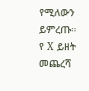የሚለውን ይምረጡ።
የ X ይዘት መጨረሻ